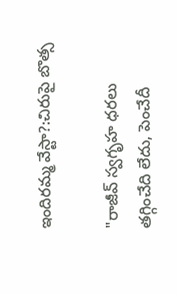ఇందిరమ్మ వేస్టా?:చిరుపై బొత్స

"రాజీవ్ స్వగృహ ధరలు తగ్గించేది లేదు, పెంచేదీ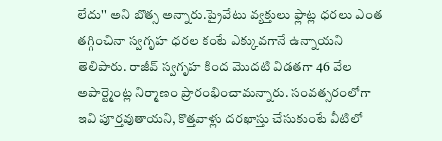లేదు'' అని బొత్స అన్నారు.ప్రైవేటు వ్యక్తులు ఫ్లాట్ల ధరలు ఎంత తగ్గించినా స్వగృహ ధరల కంటే ఎక్కువగానే ఉన్నాయని తెలిపారు. రాజీవ్ స్వగృహ కింద మొదటి విడతగా 46 వేల అపార్ట్మెంట్ల నిర్మాణం ప్రారంభించామన్నారు. సంవత్సరంలోగా ఇవి పూర్తవుతాయని, కొత్తవాళ్లు దరఖాస్తు చేసుకుంటే వీటిలో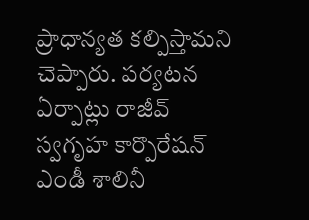ప్రాధాన్యత కల్పిస్తామని చెప్పారు. పర్యటన ఏర్పాట్లు రాజీవ్ స్వగృహ కార్పొరేషన్ ఎండీ శాలినీ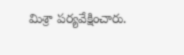మిశ్రా పర్యవేక్షించారు.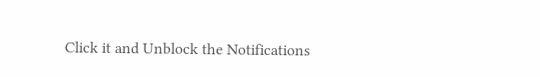Click it and Unblock the Notifications